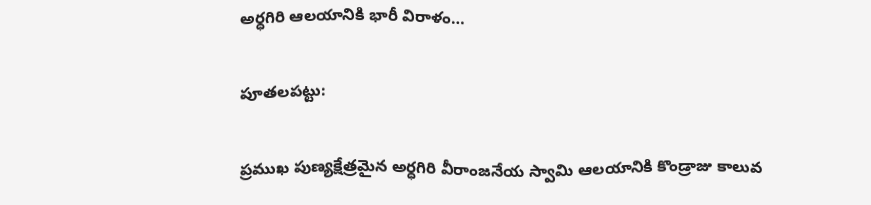అర్ధగిరి ఆలయానికి భారీ విరాళం…

పూతలపట్టు:

ప్రముఖ పుణ్యక్షేత్రమైన అర్ధగిరి వీరాంజనేయ స్వామి ఆలయానికి కొండ్రాజు కాలువ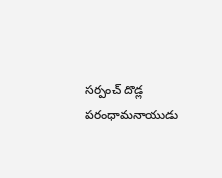సర్పంచ్ దొడ్ల పరంధామనాయుడు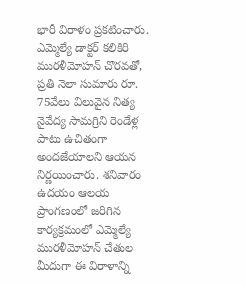భారీ విరాళం ప్రకటించారు. ఎమ్మెల్యే డాక్టర్ కలికిరి మురళీమోహన్ చొరవతో, ప్రతి నెలా సుమారు రూ. 75వేలు విలువైన నిత్య నైవేద్య సామగ్రిని రెండేళ్ల పాటు ఉచితంగా అందజేయాలని ఆయన నిర్ణయించారు. శనివారం ఉదయం ఆలయ ప్రాంగణంలో జరిగిన కార్యక్రమంలో ఎమ్మెల్యే మురళీమోహన్ చేతుల మీదుగా ఈ విరాళాన్ని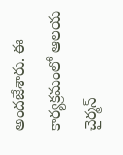అందజేశారు. ఈ కార్యక్రమంలో ఆలయ చైర్మన్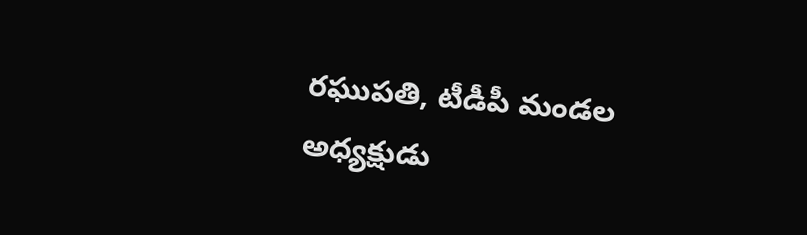రఘుపతి, టీడీపీ మండల అధ్యక్షుడు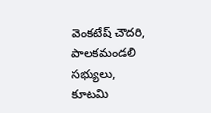వెంకటేష్ చౌదరి, పాలకమండలి సభ్యులు, కూటమి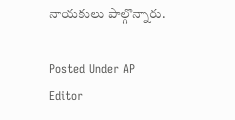నాయకులు పాల్గొన్నారు.

Posted Under AP
Editor